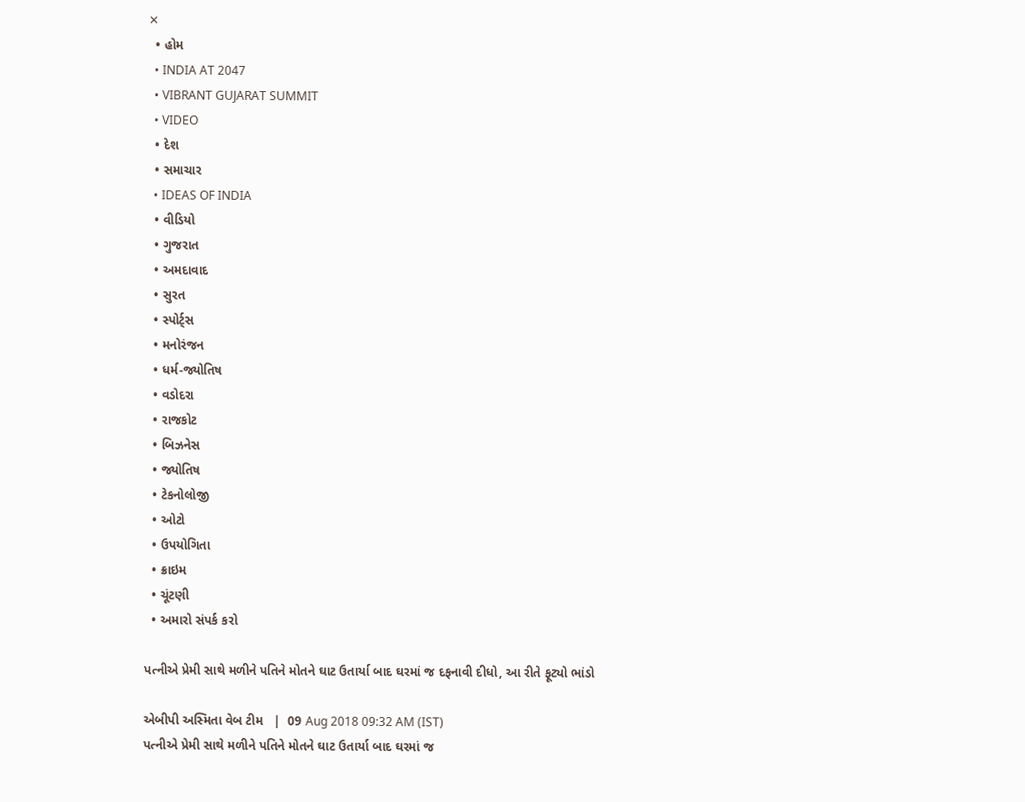✕
  • હોમ
  • INDIA AT 2047
  • VIBRANT GUJARAT SUMMIT
  • VIDEO
  • દેશ
  • સમાચાર
  • IDEAS OF INDIA
  • વીડિયો
  • ગુજરાત
  • અમદાવાદ
  • સુરત
  • સ્પોર્ટ્સ
  • મનોરંજન
  • ધર્મ-જ્યોતિષ
  • વડોદરા
  • રાજકોટ
  • બિઝનેસ
  • જ્યોતિષ
  • ટેકનોલોજી
  • ઓટો
  • ઉપયોગિતા
  • ક્રાઇમ
  • ચૂંટણી
  • અમારો સંપર્ક કરો

પત્નીએ પ્રેમી સાથે મળીને પતિને મોતને ઘાટ ઉતાર્યા બાદ ઘરમાં જ દફનાવી દીધો, આ રીતે ફૂટ્યો ભાંડો

એબીપી અસ્મિતા વેબ ટીમ   |  09 Aug 2018 09:32 AM (IST)
પત્નીએ પ્રેમી સાથે મળીને પતિને મોતને ઘાટ ઉતાર્યા બાદ ઘરમાં જ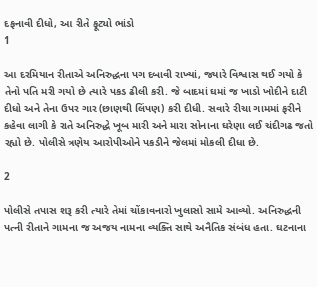દફનાવી દીધો, આ રીતે ફૂટ્યો ભાંડો
1

આ દરમિયાન રીતાએ અનિરુદ્ધના પગ દબાવી રાખ્યાં, જ્યારે વિશ્વાસ થઈ ગયો કે તેનો પતિ મરી ગયો છે ત્યારે પકડ ઢીલી કરી. જે બાદમાં ઘમાં જ ખાડો ખોદીને દાટી દીધો અને તેના ઉપર ગાર (છાણથી લિંપણ) કરી દીધી. સવારે રીચા ગામમાં ફરીને કહેવા લાગી કે રાતે અનિરુદ્ધે ખૂબ મારી અને મારા સોનાના ઘરેણા લઈ ચંદીગઢ જતો રહ્યો છે. પોલીસે ત્રણેય આરોપીઓને પકડીને જેલમાં મોકલી દીધા છે.

2

પોલીસે તપાસ શરૂ કરી ત્યારે તેમાં ચોંકાવનારો ખુલાસો સામે આવ્યો. અનિરુદ્ધની પત્ની રીતાને ગામના જ અજય નામના વ્યક્તિ સાથે અનૈતિક સંબંધ હતા. ઘટનાના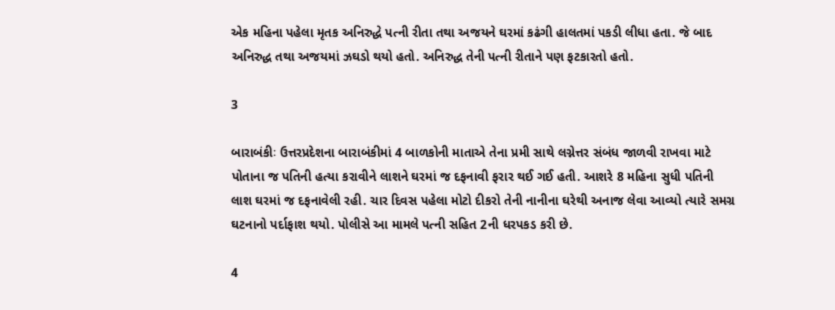એક મહિના પહેલા મૃતક અનિરુદ્ધે પત્ની રીતા તથા અજયને ઘરમાં કઢંગી હાલતમાં પકડી લીધા હતા. જે બાદ અનિરુદ્ધ તથા અજયમાં ઝઘડો થયો હતો. અનિરુદ્ધ તેની પત્ની રીતાને પણ ફટકારતો હતો.

3

બારાબંકીઃ ઉત્તરપ્રદેશના બારાબંકીમાં 4 બાળકોની માતાએ તેના પ્રમી સાથે લગ્નેત્તર સંબંધ જાળવી રાખવા માટે પોતાના જ પતિની હત્યા કરાવીને લાશને ઘરમાં જ દફનાવી ફરાર થઈ ગઈ હતી. આશરે 8 મહિના સુધી પતિની લાશ ઘરમાં જ દફનાવેલી રહી. ચાર દિવસ પહેલા મોટો દીકરો તેની નાનીના ઘરેથી અનાજ લેવા આવ્યો ત્યારે સમગ્ર ઘટનાનો પર્દાફાશ થયો. પોલીસે આ મામલે પત્ની સહિત 2ની ધરપકડ કરી છે.

4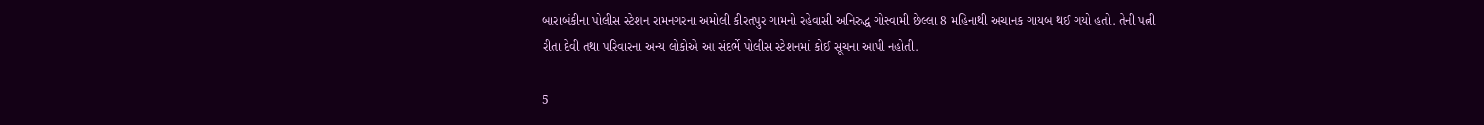બારાબંકીના પોલીસ સ્ટેશન રામનગરના અમોલી કીરતપુર ગામનો રહેવાસી અનિરુદ્ધ ગોસ્વામી છેલ્લા 8 મહિનાથી અચાનક ગાયબ થઈ ગયો હતો. તેની પત્ની રીતા દેવી તથા પરિવારના અન્ય લોકોએ આ સંદર્ભે પોલીસ સ્ટેશનમાં કોઈ સૂચના આપી નહોતી.

5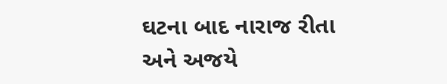ઘટના બાદ નારાજ રીતા અને અજયે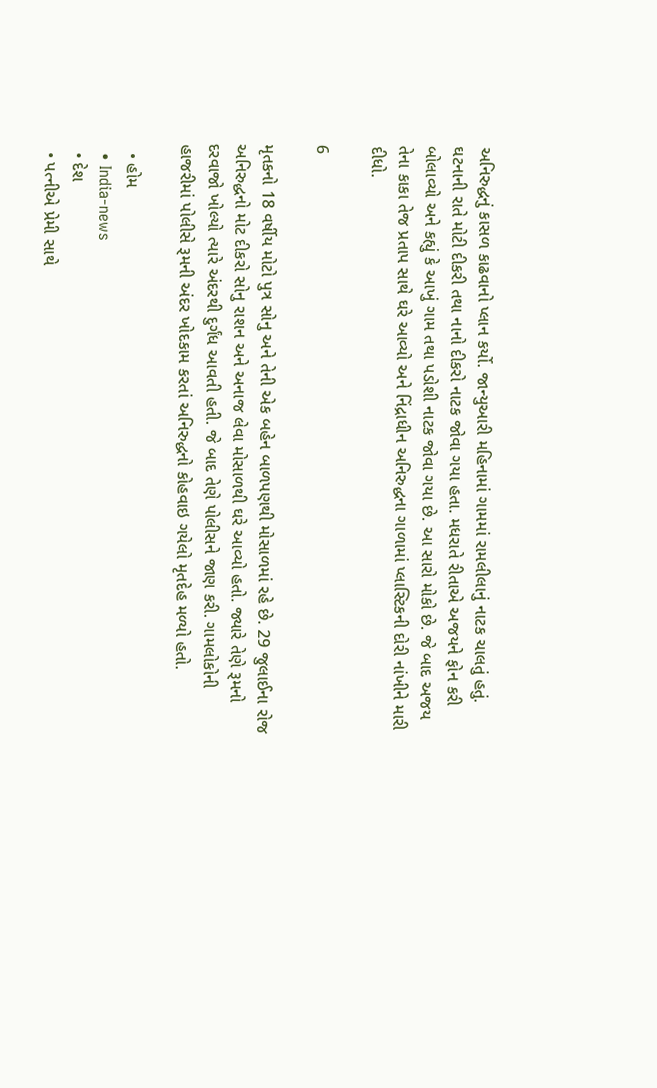અનિરુદ્ધનું કાસળ કાઢવાનો પ્લાન કર્યો. જાન્યુઆરી મહિનામાં ગામમાં રામલીલાનું નાટક ચાલતું હતું. ઘટનાની રાતે મોટી દીકરી તથા નાનો દીકરો નાટક જોવા ગયા હતા. મધરાતે રીતાએ અજયને ફોન કરી બોલાવ્યો અને કહ્યું કે આખું ગામ તથા પડોશી નાટક જોવા ગયા છે. આ સારો મોકો છે. જે બાદ અજય તેના કાકા તેજ પ્રતાપ સાથે ઘરે આવ્યો અને નિંદ્રાધીન અનિરુદ્ધના ગાળામાં પ્લાસ્ટિકની દોરી નાંખીને મારી દીધો.

6

મૃતકનો 18 વર્ષીય મોટો પુત્ર સોનુ અને તેની એક બહેન બાળપણથી મોસાળમાં રહે છે. 29 જુલાઈના રોજ અનિરુદ્ધનો મોટ દીકરો સોનુ રાશન અને અનાજ લેવા મોસાળથી ઘરે આવ્યો હતો. જ્યારે તેણે રૂમનો દરવાજો ખોલ્યો ત્યારે અંદરથી દુર્ગંધ આવતી હતી. જે બાદ તેણે પોલીસને જાણ કરી. ગામલોકોની હાજરીમાં પોલીસે રૂમની અંદર ખોદકામ કરતાં અનિરુદ્ધનો કોહવાઇ ગયેલો મૃતદેહ મળ્યો હતો.

  • હોમ
  • India-news
  • દેશ
  • પત્નીએ પ્રેમી સાથે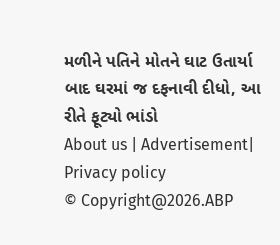મળીને પતિને મોતને ઘાટ ઉતાર્યા બાદ ઘરમાં જ દફનાવી દીધો, આ રીતે ફૂટ્યો ભાંડો
About us | Advertisement| Privacy policy
© Copyright@2026.ABP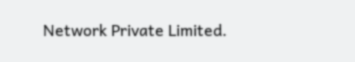Network Private Limited.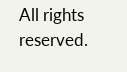All rights reserved.